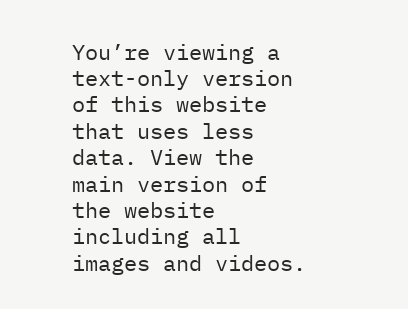You’re viewing a text-only version of this website that uses less data. View the main version of the website including all images and videos.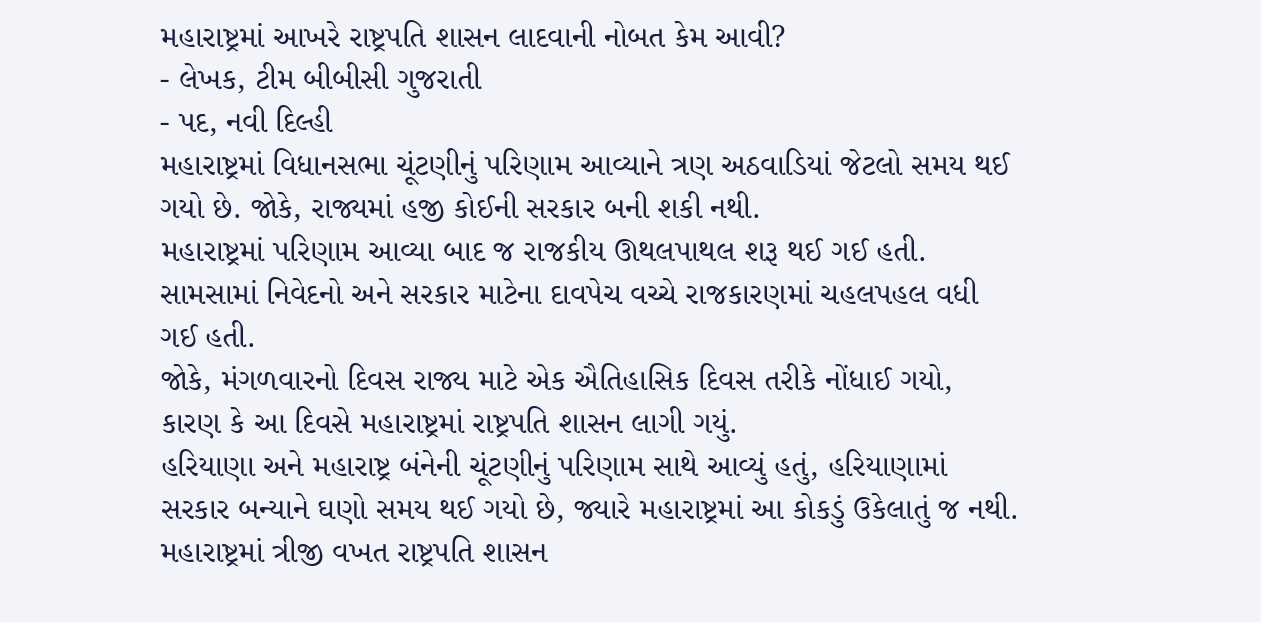મહારાષ્ટ્રમાં આખરે રાષ્ટ્રપતિ શાસન લાદવાની નોબત કેમ આવી?
- લેખક, ટીમ બીબીસી ગુજરાતી
- પદ, નવી દિલ્હી
મહારાષ્ટ્રમાં વિધાનસભા ચૂંટણીનું પરિણામ આવ્યાને ત્રણ અઠવાડિયાં જેટલો સમય થઈ ગયો છે. જોકે, રાજ્યમાં હજી કોઈની સરકાર બની શકી નથી.
મહારાષ્ટ્રમાં પરિણામ આવ્યા બાદ જ રાજકીય ઊથલપાથલ શરૂ થઈ ગઈ હતી. સામસામાં નિવેદનો અને સરકાર માટેના દાવપેચ વચ્ચે રાજકારણમાં ચહલપહલ વધી ગઈ હતી.
જોકે, મંગળવારનો દિવસ રાજ્ય માટે એક ઐતિહાસિક દિવસ તરીકે નોંધાઈ ગયો, કારણ કે આ દિવસે મહારાષ્ટ્રમાં રાષ્ટ્રપતિ શાસન લાગી ગયું.
હરિયાણા અને મહારાષ્ટ્ર બંનેની ચૂંટણીનું પરિણામ સાથે આવ્યું હતું, હરિયાણામાં સરકાર બન્યાને ઘણો સમય થઈ ગયો છે, જ્યારે મહારાષ્ટ્રમાં આ કોકડું ઉકેલાતું જ નથી.
મહારાષ્ટ્રમાં ત્રીજી વખત રાષ્ટ્રપતિ શાસન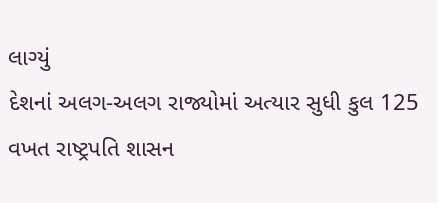લાગ્યું
દેશનાં અલગ-અલગ રાજ્યોમાં અત્યાર સુધી કુલ 125 વખત રાષ્ટ્રપતિ શાસન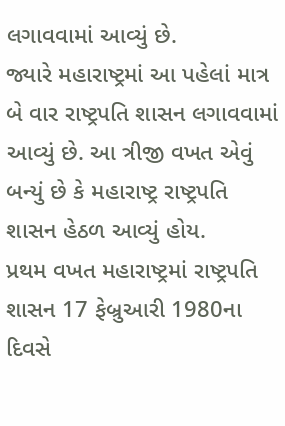લગાવવામાં આવ્યું છે.
જ્યારે મહારાષ્ટ્રમાં આ પહેલાં માત્ર બે વાર રાષ્ટ્રપતિ શાસન લગાવવામાં આવ્યું છે. આ ત્રીજી વખત એવું બન્યું છે કે મહારાષ્ટ્ર રાષ્ટ્રપતિ શાસન હેઠળ આવ્યું હોય.
પ્રથમ વખત મહારાષ્ટ્રમાં રાષ્ટ્રપતિ શાસન 17 ફેબ્રુઆરી 1980ના દિવસે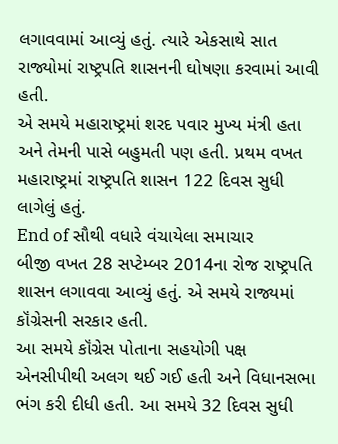લગાવવામાં આવ્યું હતું. ત્યારે એકસાથે સાત રાજ્યોમાં રાષ્ટ્રપતિ શાસનની ઘોષણા કરવામાં આવી હતી.
એ સમયે મહારાષ્ટ્રમાં શરદ પવાર મુખ્ય મંત્રી હતા અને તેમની પાસે બહુમતી પણ હતી. પ્રથમ વખત મહારાષ્ટ્રમાં રાષ્ટ્રપતિ શાસન 122 દિવસ સુધી લાગેલું હતું.
End of સૌથી વધારે વંચાયેલા સમાચાર
બીજી વખત 28 સપ્ટેમ્બર 2014ના રોજ રાષ્ટ્રપતિ શાસન લગાવવા આવ્યું હતું. એ સમયે રાજ્યમાં કૉંગ્રેસની સરકાર હતી.
આ સમયે કૉંગ્રેસ પોતાના સહયોગી પક્ષ એનસીપીથી અલગ થઈ ગઈ હતી અને વિધાનસભા ભંગ કરી દીધી હતી. આ સમયે 32 દિવસ સુધી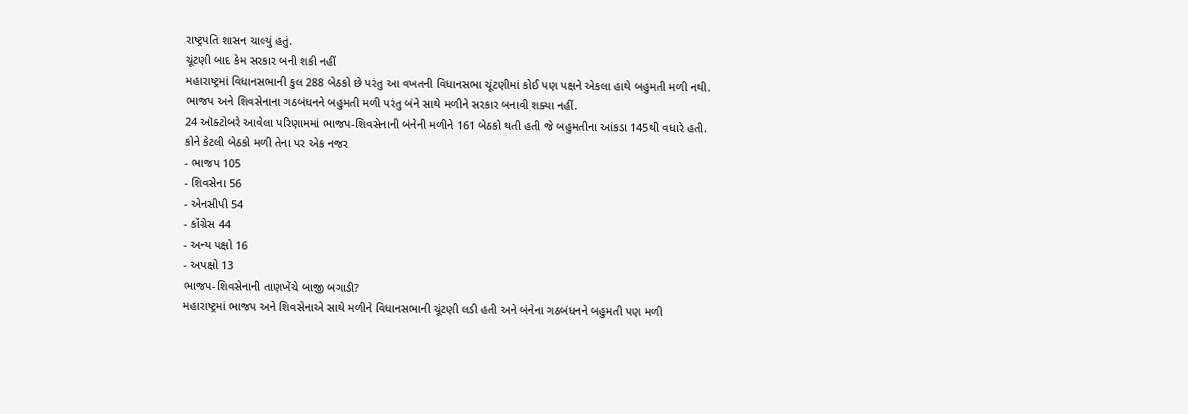રાષ્ટ્રપતિ શાસન ચાલ્યું હતું.
ચૂંટણી બાદ કેમ સરકાર બની શકી નહીં
મહારાષ્ટ્રમાં વિધાનસભાની કુલ 288 બેઠકો છે પરંતુ આ વખતની વિધાનસભા ચૂંટણીમાં કોઈ પણ પક્ષને એકલા હાથે બહુમતી મળી નથી.
ભાજપ અને શિવસેનાના ગઠબંધનને બહુમતી મળી પરંતુ બંને સાથે મળીને સરકાર બનાવી શક્યા નહીં.
24 ઑક્ટોબરે આવેલા પરિણામમાં ભાજપ-શિવસેનાની બંનેની મળીને 161 બેઠકો થતી હતી જે બહુમતીના આંકડા 145થી વધારે હતી.
કોને કેટલી બેઠકો મળી તેના પર એક નજર
- ભાજપ 105
- શિવસેના 56
- એનસીપી 54
- કૉંગ્રેસ 44
- અન્ય પક્ષો 16
- અપક્ષો 13
ભાજપ-શિવસેનાની તાણખેંચે બાજી બગાડી?
મહારાષ્ટ્રમાં ભાજપ અને શિવસેનાએ સાથે મળીને વિધાનસભાની ચૂંટણી લડી હતી અને બંનેના ગઠબંધનને બહુમતી પણ મળી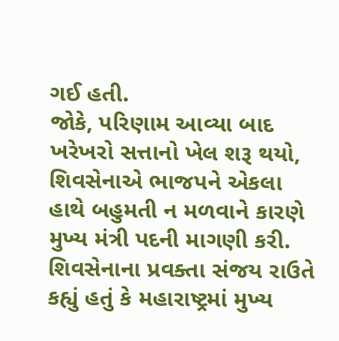ગઈ હતી.
જોકે, પરિણામ આવ્યા બાદ ખરેખરો સત્તાનો ખેલ શરૂ થયો, શિવસેનાએ ભાજપને એકલા હાથે બહુમતી ન મળવાને કારણે મુખ્ય મંત્રી પદની માગણી કરી.
શિવસેનાના પ્રવક્તા સંજય રાઉતે કહ્યું હતું કે મહારાષ્ટ્રમાં મુખ્ય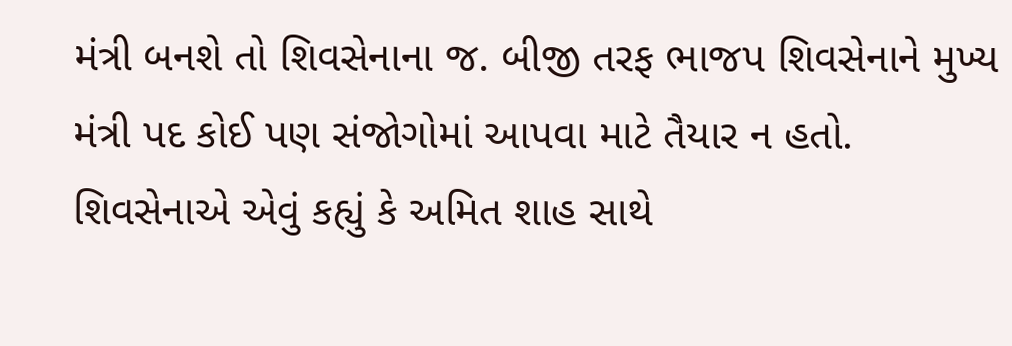મંત્રી બનશે તો શિવસેનાના જ. બીજી તરફ ભાજપ શિવસેનાને મુખ્ય મંત્રી પદ કોઈ પણ સંજોગોમાં આપવા માટે તૈયાર ન હતો.
શિવસેનાએ એવું કહ્યું કે અમિત શાહ સાથે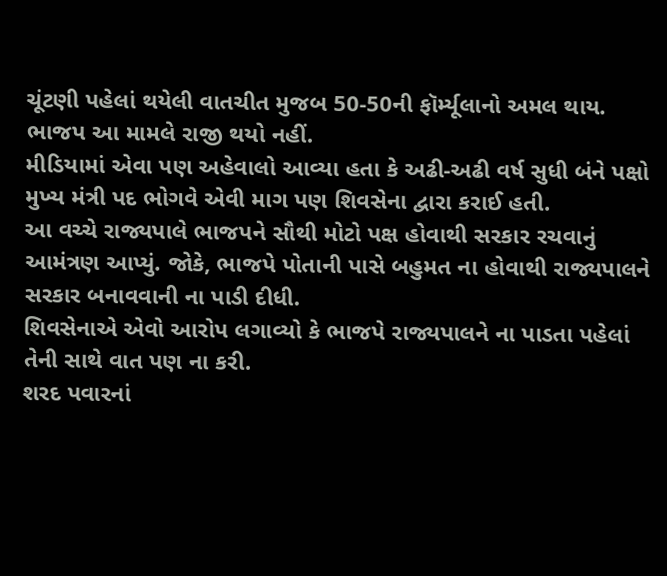ચૂંટણી પહેલાં થયેલી વાતચીત મુજબ 50-50ની ફૉર્મ્યૂલાનો અમલ થાય. ભાજપ આ મામલે રાજી થયો નહીં.
મીડિયામાં એવા પણ અહેવાલો આવ્યા હતા કે અઢી-અઢી વર્ષ સુધી બંને પક્ષો મુખ્ય મંત્રી પદ ભોગવે એવી માગ પણ શિવસેના દ્વારા કરાઈ હતી.
આ વચ્ચે રાજ્યપાલે ભાજપને સૌથી મોટો પક્ષ હોવાથી સરકાર રચવાનું આમંત્રણ આપ્યું. જોકે, ભાજપે પોતાની પાસે બહુમત ના હોવાથી રાજ્યપાલને સરકાર બનાવવાની ના પાડી દીધી.
શિવસેનાએ એવો આરોપ લગાવ્યો કે ભાજપે રાજ્યપાલને ના પાડતા પહેલાં તેની સાથે વાત પણ ના કરી.
શરદ પવારનાં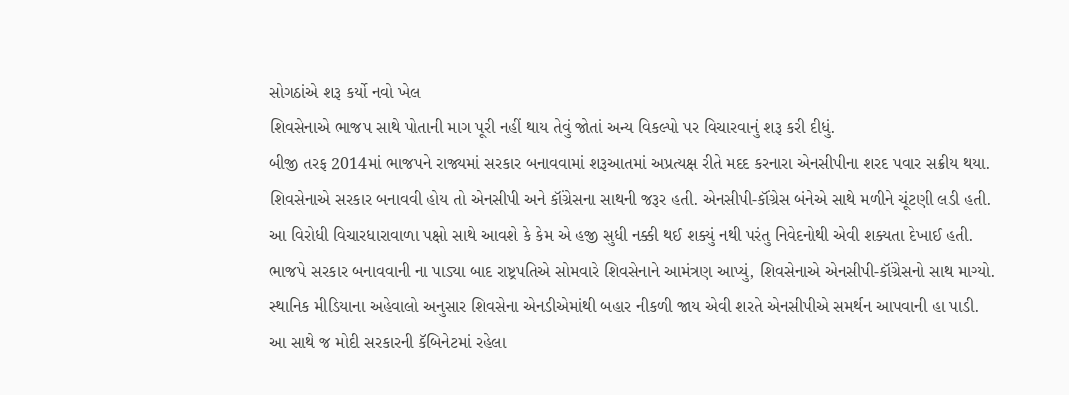સોગઠાંએ શરૂ કર્યો નવો ખેલ
શિવસેનાએ ભાજપ સાથે પોતાની માગ પૂરી નહીં થાય તેવું જોતાં અન્ય વિકલ્પો પર વિચારવાનું શરૂ કરી દીધું.
બીજી તરફ 2014માં ભાજપને રાજ્યમાં સરકાર બનાવવામાં શરૂઆતમાં અપ્રત્યક્ષ રીતે મદદ કરનારા એનસીપીના શરદ પવાર સક્રીય થયા.
શિવસેનાએ સરકાર બનાવવી હોય તો એનસીપી અને કૉંગ્રેસના સાથની જરૂર હતી. એનસીપી-કૉંગ્રેસ બંનેએ સાથે મળીને ચૂંટણી લડી હતી.
આ વિરોધી વિચારધારાવાળા પક્ષો સાથે આવશે કે કેમ એ હજી સુધી નક્કી થઈ શક્યું નથી પરંતુ નિવેદનોથી એવી શક્યતા દેખાઈ હતી.
ભાજપે સરકાર બનાવવાની ના પાડ્યા બાદ રાષ્ટ્રપતિએ સોમવારે શિવસેનાને આમંત્રણ આપ્યું, શિવસેનાએ એનસીપી-કૉંગ્રેસનો સાથ માગ્યો.
સ્થાનિક મીડિયાના અહેવાલો અનુસાર શિવસેના એનડીએમાંથી બહાર નીકળી જાય એવી શરતે એનસીપીએ સમર્થન આપવાની હા પાડી.
આ સાથે જ મોદી સરકારની કૅબિનેટમાં રહેલા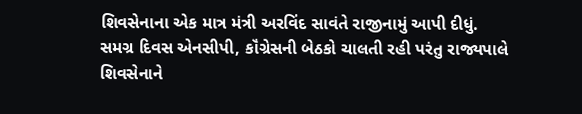શિવસેનાના એક માત્ર મંત્રી અરવિંદ સાવંતે રાજીનામું આપી દીધું.
સમગ્ર દિવસ એનસીપી, કૉંગ્રેસની બેઠકો ચાલતી રહી પરંતુ રાજ્યપાલે શિવસેનાને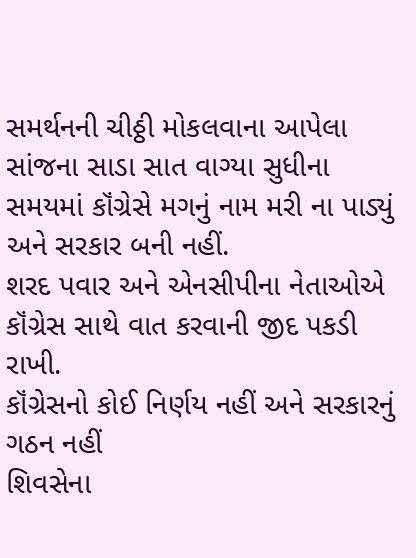સમર્થનની ચીઠ્ઠી મોકલવાના આપેલા સાંજના સાડા સાત વાગ્યા સુધીના સમયમાં કૉંગ્રેસે મગનું નામ મરી ના પાડ્યું અને સરકાર બની નહીં.
શરદ પવાર અને એનસીપીના નેતાઓએ કૉંગ્રેસ સાથે વાત કરવાની જીદ પકડી રાખી.
કૉંગ્રેસનો કોઈ નિર્ણય નહીં અને સરકારનું ગઠન નહીં
શિવસેના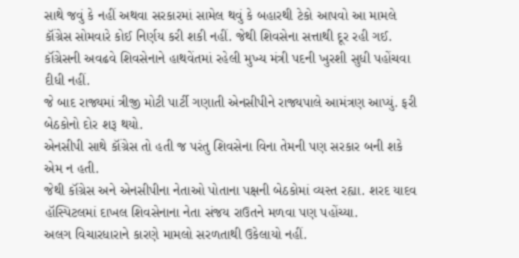સાથે જવું કે નહીં અથવા સરકારમાં સામેલ થવું કે બહારથી ટેકો આપવો આ મામલે કૉંગ્રેસ સોમવારે કોઈ નિર્ણય કરી શકી નહીં. જેથી શિવસેના સત્તાથી દૂર રહી ગઈ.
કૉંગ્રેસની અવઢવે શિવસેનાને હાથવેંતમાં રહેલી મુખ્ય મંત્રી પદની ખુરશી સુધી પહોંચવા દીધી નહીં.
જે બાદ રાજ્યમાં ત્રીજી મોટી પાર્ટી ગણાતી એનસીપીને રાજ્યપાલે આમંત્રણ આપ્યું. ફરી બેઠકોનો દોર શરૂ થયો.
એનસીપી સાથે કૉંગ્રેસ તો હતી જ પરંતુ શિવસેના વિના તેમની પણ સરકાર બની શકે એમ ન હતી.
જેથી કૉંગ્રેસ અને એનસીપીના નેતાઓ પોતાના પક્ષની બેઠકોમાં વ્યસ્ત રહ્યા. શરદ યાદવ હૉસ્પિટલમાં દાખલ શિવસેનાના નેતા સંજય રાઉતને મળવા પણ પહોંચ્યા.
અલગ વિચારધારાને કારણે મામલો સરળતાથી ઉકેલાયો નહીં.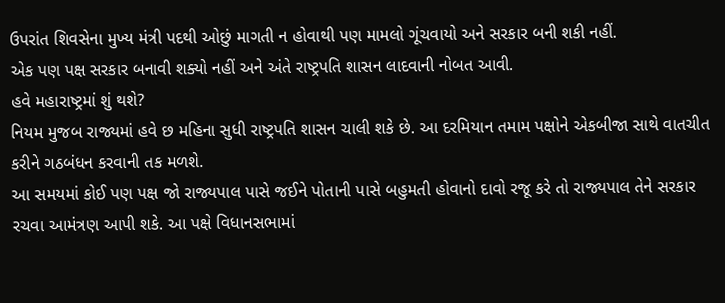ઉપરાંત શિવસેના મુખ્ય મંત્રી પદથી ઓછું માગતી ન હોવાથી પણ મામલો ગૂંચવાયો અને સરકાર બની શકી નહીં.
એક પણ પક્ષ સરકાર બનાવી શક્યો નહીં અને અંતે રાષ્ટ્રપતિ શાસન લાદવાની નોબત આવી.
હવે મહારાષ્ટ્રમાં શું થશે?
નિયમ મુજબ રાજ્યમાં હવે છ મહિના સુધી રાષ્ટ્રપતિ શાસન ચાલી શકે છે. આ દરમિયાન તમામ પક્ષોને એકબીજા સાથે વાતચીત કરીને ગઠબંધન કરવાની તક મળશે.
આ સમયમાં કોઈ પણ પક્ષ જો રાજ્યપાલ પાસે જઈને પોતાની પાસે બહુમતી હોવાનો દાવો રજૂ કરે તો રાજ્યપાલ તેને સરકાર રચવા આમંત્રણ આપી શકે. આ પક્ષે વિધાનસભામાં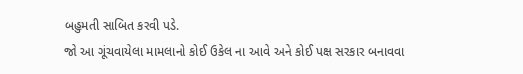બહુમતી સાબિત કરવી પડે.
જો આ ગૂંચવાયેલા મામલાનો કોઈ ઉકેલ ના આવે અને કોઈ પક્ષ સરકાર બનાવવા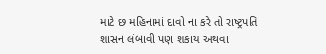માટે છ મહિનામાં દાવો ના કરે તો રાષ્ટ્રપતિ શાસન લંબાવી પણ શકાય અથવા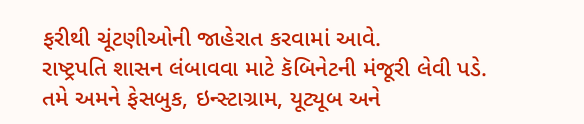ફરીથી ચૂંટણીઓની જાહેરાત કરવામાં આવે.
રાષ્ટ્રપતિ શાસન લંબાવવા માટે કૅબિનેટની મંજૂરી લેવી પડે.
તમે અમને ફેસબુક, ઇન્સ્ટાગ્રામ, યૂટ્યૂબ અને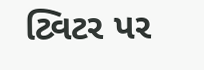ટ્વિટર પર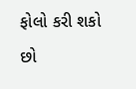ફોલો કરી શકો છો